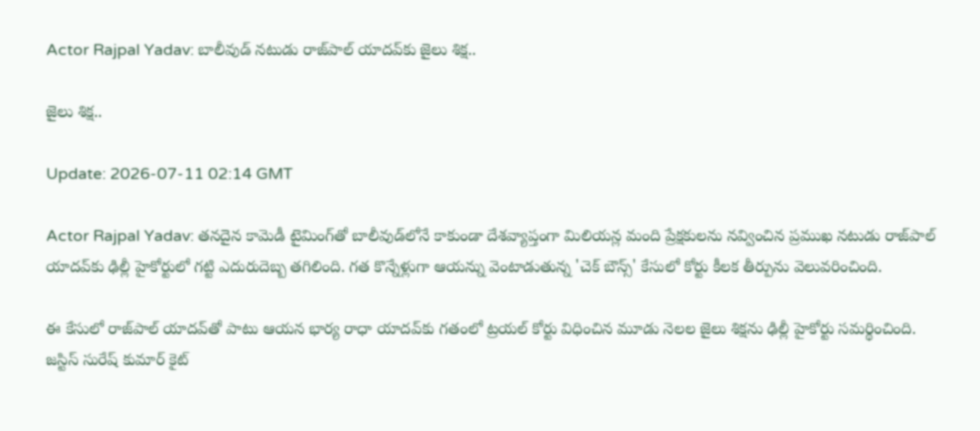Actor Rajpal Yadav: బాలీవుడ్ నటుడు రాజ్‌పాల్ యాదవ్‌కు జైలు శిక్ష..

జైలు శిక్ష..

Update: 2026-07-11 02:14 GMT

Actor Rajpal Yadav: తనదైన కామెడీ టైమింగ్‌తో బాలీవుడ్‌లోనే కాకుండా దేశవ్యాప్తంగా మిలియన్ల మంది ప్రేక్షకులను నవ్వించిన ప్రముఖ నటుడు రాజ్‌పాల్ యాదవ్‌కు ఢిల్లీ హైకోర్టులో గట్టి ఎదురుదెబ్బ తగిలింది. గత కొన్నేళ్లుగా ఆయన్ను వెంటాడుతున్న 'చెక్ బౌన్స్' కేసులో కోర్టు కీలక తీర్పును వెలువరించింది.

ఈ కేసులో రాజ్‌పాల్ యాదవ్‌తో పాటు ఆయన భార్య రాధా యాదవ్‌కు గతంలో ట్రయల్ కోర్టు విధించిన మూడు నెలల జైలు శిక్షను ఢిల్లీ హైకోర్టు సమర్థించింది. జస్టిస్ సురేష్ కుమార్ కైట్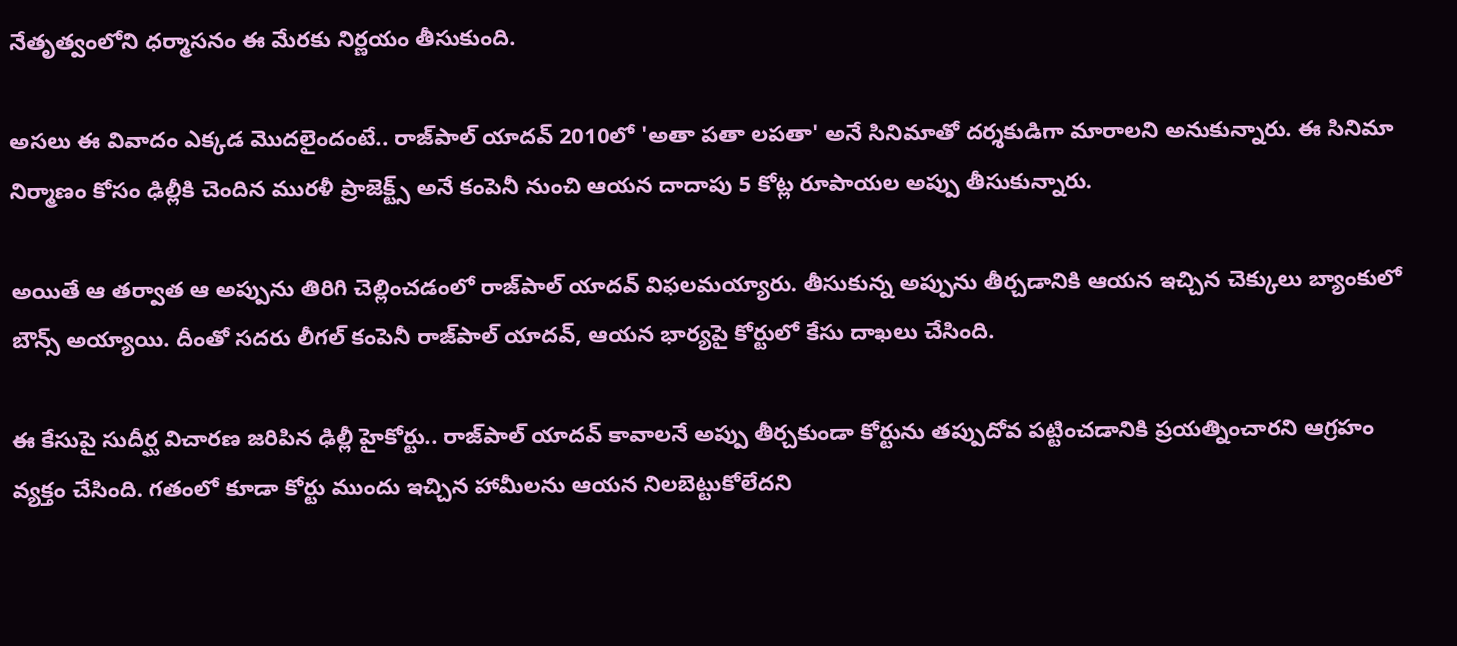నేతృత్వంలోని ధర్మాసనం ఈ మేరకు నిర్ణయం తీసుకుంది.

అసలు ఈ వివాదం ఎక్కడ మొదలైందంటే.. రాజ్‌పాల్ యాదవ్ 2010లో 'అతా పతా లపతా' అనే సినిమాతో దర్శకుడిగా మారాలని అనుకున్నారు. ఈ సినిమా నిర్మాణం కోసం ఢిల్లీకి చెందిన మురళీ ప్రాజెక్ట్స్ అనే కంపెనీ నుంచి ఆయన దాదాపు 5 కోట్ల రూపాయల అప్పు తీసుకున్నారు.

అయితే ఆ తర్వాత ఆ అప్పును తిరిగి చెల్లించడంలో రాజ్‌పాల్ యాదవ్ విఫలమయ్యారు. తీసుకున్న అప్పును తీర్చడానికి ఆయన ఇచ్చిన చెక్కులు బ్యాంకులో బౌన్స్ అయ్యాయి. దీంతో సదరు లీగల్ కంపెనీ రాజ్‌పాల్ యాదవ్, ఆయన భార్యపై కోర్టులో కేసు దాఖలు చేసింది.

ఈ కేసుపై సుదీర్ఘ విచారణ జరిపిన ఢిల్లీ హైకోర్టు.. రాజ్‌పాల్ యాదవ్ కావాలనే అప్పు తీర్చకుండా కోర్టును తప్పుదోవ పట్టించడానికి ప్రయత్నించారని ఆగ్రహం వ్యక్తం చేసింది. గతంలో కూడా కోర్టు ముందు ఇచ్చిన హామీలను ఆయన నిలబెట్టుకోలేదని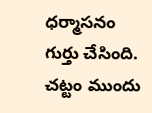ధర్మాసనం గుర్తు చేసింది. చట్టం ముందు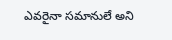ఎవరైనా సమానులే అని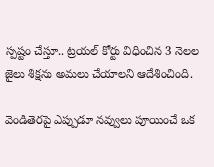స్పష్టం చేస్తూ.. ట్రయల్ కోర్టు విధించిన 3 నెలల జైలు శిక్షను అమలు చేయాలని ఆదేశించింది.

వెండితెరపై ఎప్పుడూ నవ్వులు పూయించే ఒక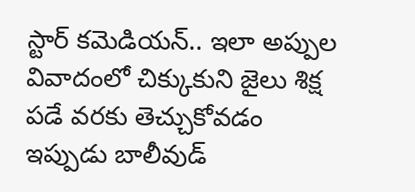స్టార్ కమెడియన్.. ఇలా అప్పుల వివాదంలో చిక్కుకుని జైలు శిక్ష పడే వరకు తెచ్చుకోవడం ఇప్పుడు బాలీవుడ్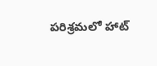పరిశ్రమలో హాట్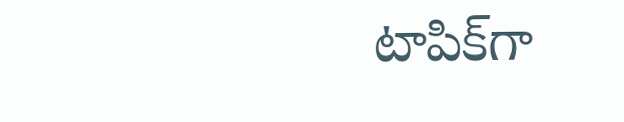టాపిక్‌గా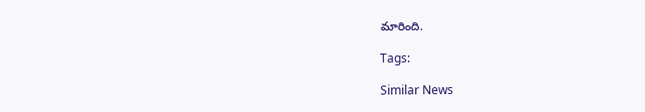మారింది.

Tags:

Similar News